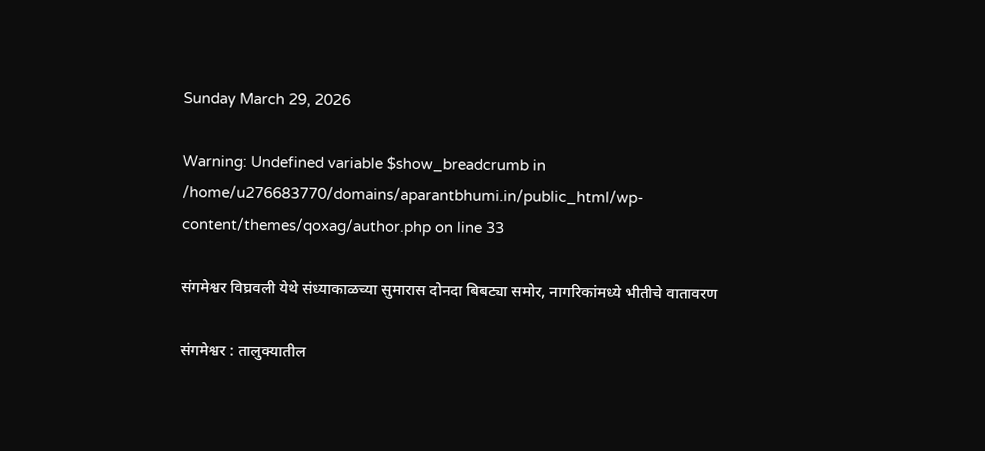Sunday March 29, 2026

Warning: Undefined variable $show_breadcrumb in /home/u276683770/domains/aparantbhumi.in/public_html/wp-content/themes/qoxag/author.php on line 33

संगमेश्वर विघ्रवली येथे संध्याकाळच्या सुमारास दोनदा बिबट्या समोर, नागरिकांमध्ये भीतीचे वातावरण

संगमेश्वर : तालुक्यातील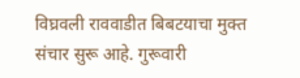विघ्रवली राववाडीत बिबटयाचा मुक्त संचार सुरू आहे. गुरूवारी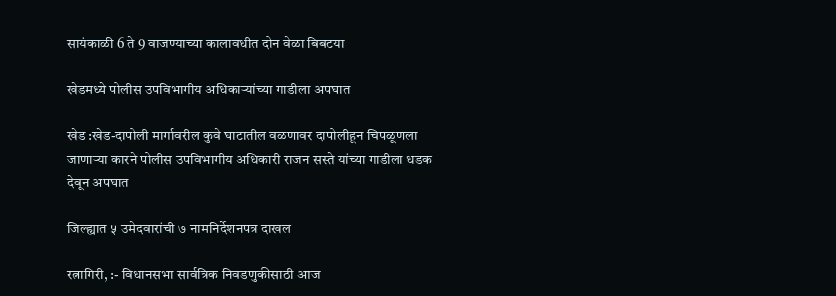सायंकाळी 6 ते 9 वाजण्याच्या कालावधीत दोन वेळा बिबटया

खेडमध्ये पोलीस उपविभागीय अधिकाऱ्यांच्या गाडीला अपघात

खेड :खेड-दापोली मार्गावरील कुवे घाटातील वळणावर दापोलीहून चिपळूणला जाणाऱ्या कारने पोलीस उपविभागीय अधिकारी राजन सस्ते यांच्या गाडीला धडक देवून अपघात

जिल्ह्यात ५ उमेदवारांची ७ नामनिर्देशनपत्र दाखल

रत्नागिरी, :- विधानसभा सार्वत्रिक निवडणुकीसाठी आज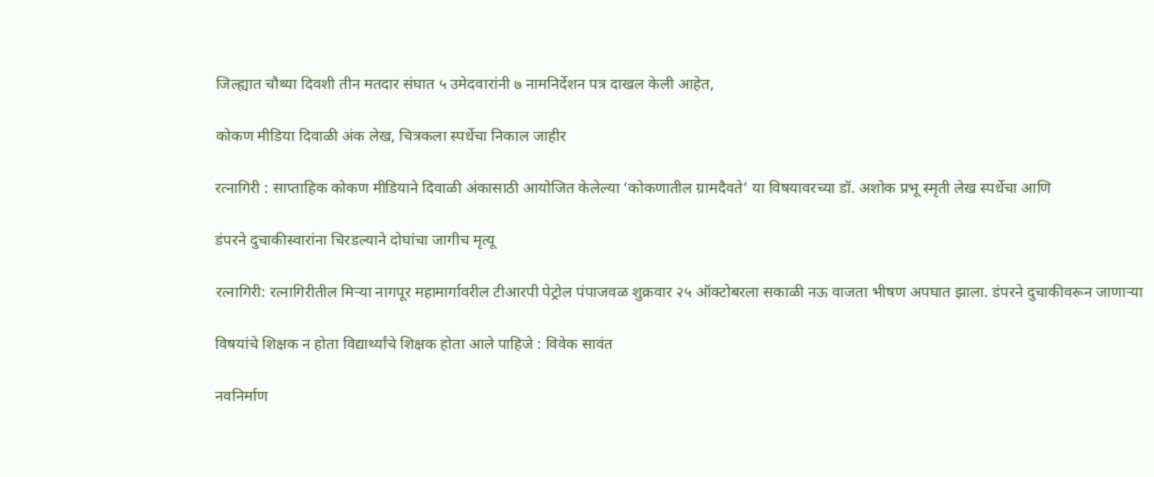जिल्ह्यात चौथ्या दिवशी तीन मतदार संघात ५ उमेदवारांनी ७ नामनिर्देशन पत्र दाखल केली आहेत,

कोकण मीडिया दिवाळी अंक लेख, चित्रकला स्पर्धेचा निकाल जाहीर

रत्नागिरी : साप्ताहिक कोकण मीडियाने दिवाळी अंकासाठी आयोजित केलेल्या ‘कोकणातील ग्रामदैवते’ या विषयावरच्या डॉ. अशोक प्रभू स्मृती लेख स्पर्धेचा आणि

डंपरने दुचाकीस्वारांना चिरडल्याने दोघांचा जागीच मृत्यू

रत्नागिरी: रत्नागिरीतील मिऱ्या नागपूर महामार्गावरील टीआरपी पेट्रोल पंपाजवळ शुक्रवार २५ ऑक्टोबरला सकाळी नऊ वाजता भीषण अपघात झाला. डंपरने दुचाकीवरून जाणाऱ्या

विषयांचे शिक्षक न होता विद्यार्थ्यांचे शिक्षक होता आले पाहिजे : विवेक सावंत

नवनिर्माण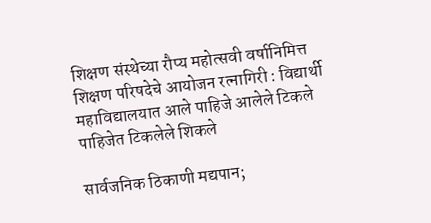शिक्षण संस्थेच्या रौप्य महोत्सवी वर्षानिमित्त शिक्षण परिषदेचे आयोजन रत्नागिरी : विद्यार्थी महाविद्यालयात आले पाहिजे आलेले टिकले पाहिजेत टिकलेले शिकले

सार्वजनिक ठिकाणी मद्यपान;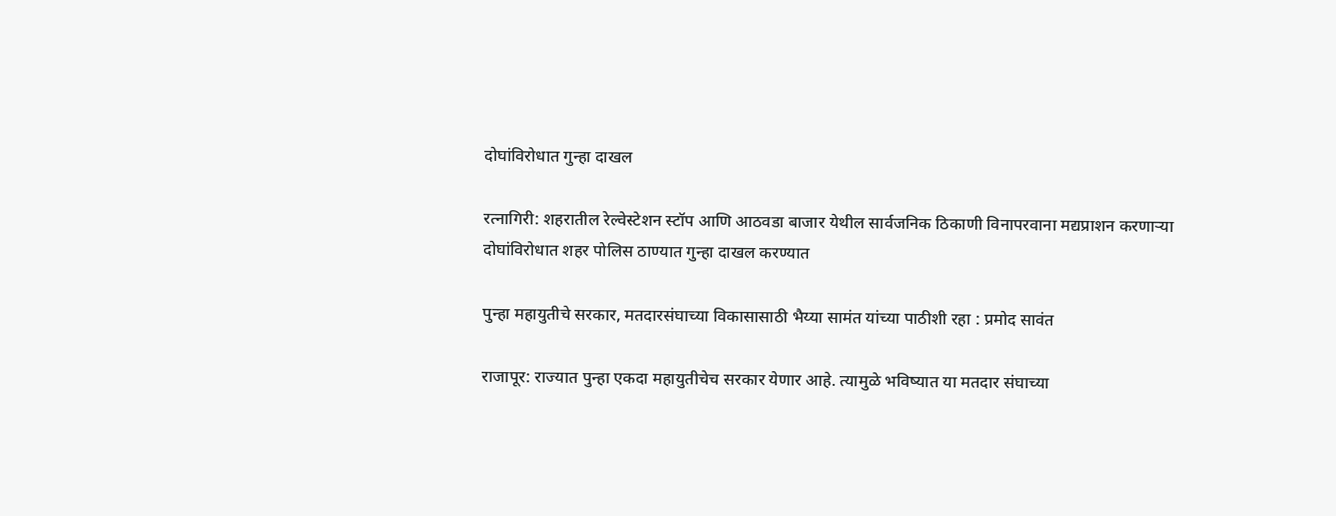दोघांविरोधात गुन्हा दाखल

रत्नागिरी: शहरातील रेल्वेस्टेशन स्टॉप आणि आठवडा बाजार येथील सार्वजनिक ठिकाणी विनापरवाना मद्यप्राशन करणाऱ्या दोघांविरोधात शहर पोलिस ठाण्यात गुन्हा दाखल करण्यात

पुन्हा महायुतीचे सरकार, मतदारसंघाच्या विकासासाठी भैय्या सामंत यांच्या पाठीशी रहा : प्रमोद सावंत

राजापूर: राज्यात पुन्हा एकदा महायुतीचेच सरकार येणार आहे. त्यामुळे भविष्यात या मतदार संघाच्या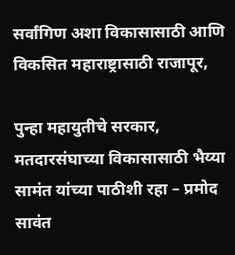सर्वांगिण अशा विकासासाठी आणि विकसित महाराष्ट्रासाठी राजापूर,

पुन्हा महायुतीचे सरकार, मतदारसंघाच्या विकासासाठी भैय्या सामंत यांच्या पाठीशी रहा – प्रमोद सावंत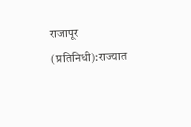राजापूर (प्रतिनिधी):राज्यात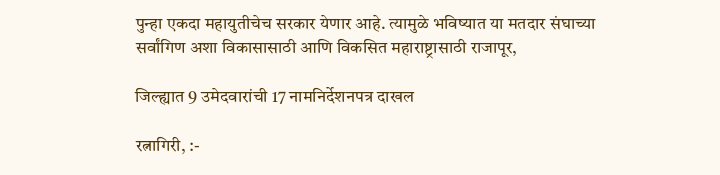पुन्हा एकदा महायुतीचेच सरकार येणार आहे. त्यामुळे भविष्यात या मतदार संघाच्या सर्वांगिण अशा विकासासाठी आणि विकसित महाराष्ट्रासाठी राजापूर,

जिल्ह्यात 9 उमेदवारांची 17 नामनिर्देशनपत्र दाखल

रत्नागिरी, :-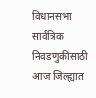विधानसभा सार्वत्रिक निवडणुकीसाठी आज जिल्ह्यात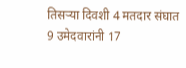तिसऱ्या दिवशी 4 मतदार संघात 9 उमेदवारांनी 17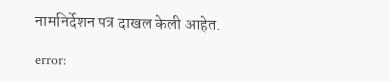नामनिर्देशन पत्र दाखल केली आहेत.

error: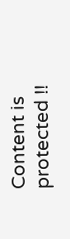Content is protected !!